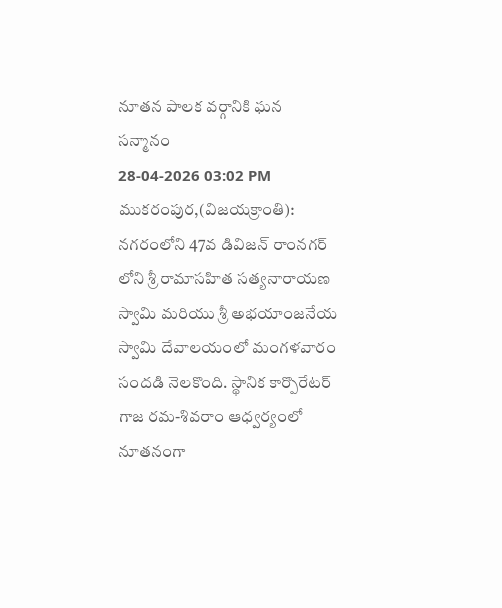నూతన పాలక వర్గానికి ఘన సన్మానం
28-04-2026 03:02 PM
ముకరంపుర,(విజయక్రాంతి): నగరంలోని 47వ డివిజన్ రాంనగర్ లోని శ్రీ రామాసహిత సత్యనారాయణ స్వామి మరియు శ్రీ అభయాంజనేయ స్వామి దేవాలయంలో మంగళవారం సందడి నెలకొంది. స్థానిక కార్పొరేటర్ గాజ రమ-శివరాం ఆధ్వర్యంలో నూతనంగా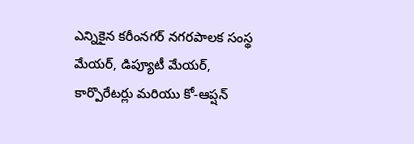ఎన్నికైన కరీంనగర్ నగరపాలక సంస్థ మేయర్, డిప్యూటీ మేయర్, కార్పొరేటర్లు మరియు కో-ఆప్షన్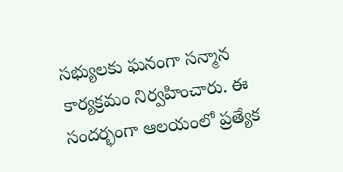సభ్యులకు ఘనంగా సన్మాన కార్యక్రమం నిర్వహించారు. ఈ సందర్భంగా ఆలయంలో ప్రత్యేక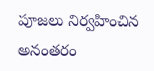పూజలు నిర్వహించిన అనంతరం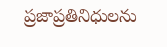ప్రజాప్రతినిధులను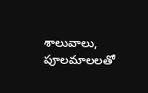శాలువాలు, పూలమాలలతో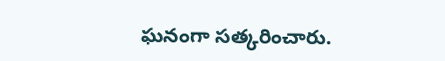ఘనంగా సత్కరించారు.